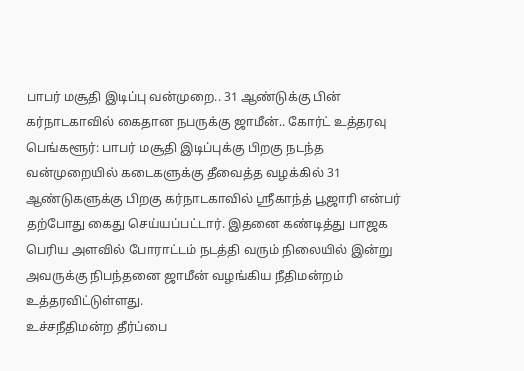பாபர் மசூதி இடிப்பு வன்முறை.. 31 ஆண்டுக்கு பின் கர்நாடகாவில் கைதான நபருக்கு ஜாமீன்.. கோர்ட் உத்தரவு
பெங்களூர்: பாபர் மசூதி இடிப்புக்கு பிறகு நடந்த வன்முறையில் கடைகளுக்கு தீவைத்த வழக்கில் 31 ஆண்டுகளுக்கு பிறகு கர்நாடகாவில் ஸ்ரீகாந்த் பூஜாரி என்பர் தற்போது கைது செய்யப்பட்டார். இதனை கண்டித்து பாஜக பெரிய அளவில் போராட்டம் நடத்தி வரும் நிலையில் இன்று அவருக்கு நிபந்தனை ஜாமீன் வழங்கிய நீதிமன்றம் உத்தரவிட்டுள்ளது.
உச்சநீதிமன்ற தீர்ப்பை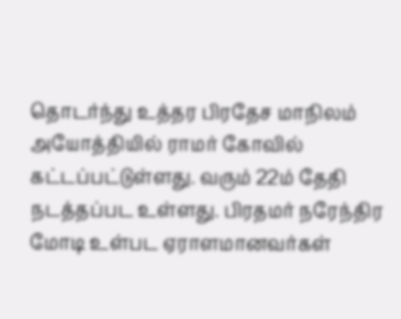தொடர்ந்து உத்தர பிரதேச மாநிலம் அயோத்தியில் ராமர் கோவில் கட்டப்பட்டுள்ளது. வரும் 22ம் தேதி நடத்தப்பட உள்ளது. பிரதமர் நரேந்திர மோடி உள்பட ஏராளமானவர்கள்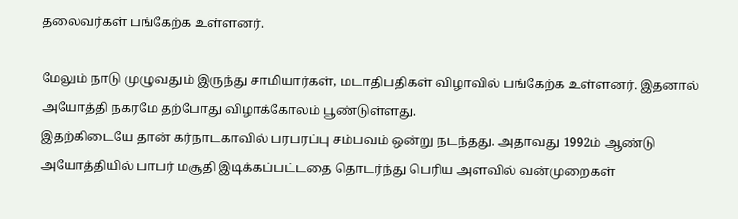தலைவர்கள் பங்கேற்க உள்ளனர்.

மேலும் நாடு முழுவதும் இருந்து சாமியார்கள், மடாதிபதிகள் விழாவில் பங்கேற்க உள்ளனர். இதனால் அயோத்தி நகரமே தற்போது விழாக்கோலம் பூண்டுள்ளது.
இதற்கிடையே தான் கர்நாடகாவில் பரபரப்பு சம்பவம் ஒன்று நடந்தது. அதாவது 1992ம் ஆண்டு அயோத்தியில் பாபர் மசூதி இடிக்கப்பட்டதை தொடர்ந்து பெரிய அளவில் வன்முறைகள்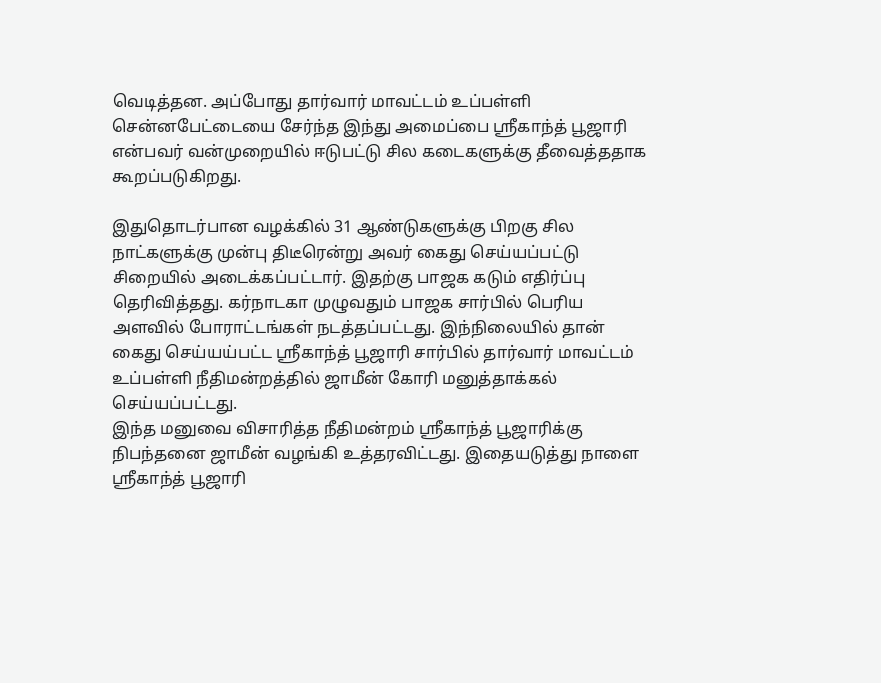வெடித்தன. அப்போது தார்வார் மாவட்டம் உப்பள்ளி சென்னபேட்டையை சேர்ந்த இந்து அமைப்பை ஸ்ரீகாந்த் பூஜாரி என்பவர் வன்முறையில் ஈடுபட்டு சில கடைகளுக்கு தீவைத்ததாக கூறப்படுகிறது.

இதுதொடர்பான வழக்கில் 31 ஆண்டுகளுக்கு பிறகு சில நாட்களுக்கு முன்பு திடீரென்று அவர் கைது செய்யப்பட்டு சிறையில் அடைக்கப்பட்டார். இதற்கு பாஜக கடும் எதிர்ப்பு தெரிவித்தது. கர்நாடகா முழுவதும் பாஜக சார்பில் பெரிய அளவில் போராட்டங்கள் நடத்தப்பட்டது. இந்நிலையில் தான் கைது செய்யய்பட்ட ஸ்ரீகாந்த் பூஜாரி சார்பில் தார்வார் மாவட்டம் உப்பள்ளி நீதிமன்றத்தில் ஜாமீன் கோரி மனுத்தாக்கல் செய்யப்பட்டது.
இந்த மனுவை விசாரித்த நீதிமன்றம் ஸ்ரீகாந்த் பூஜாரிக்கு நிபந்தனை ஜாமீன் வழங்கி உத்தரவிட்டது. இதையடுத்து நாளை ஸ்ரீகாந்த் பூஜாரி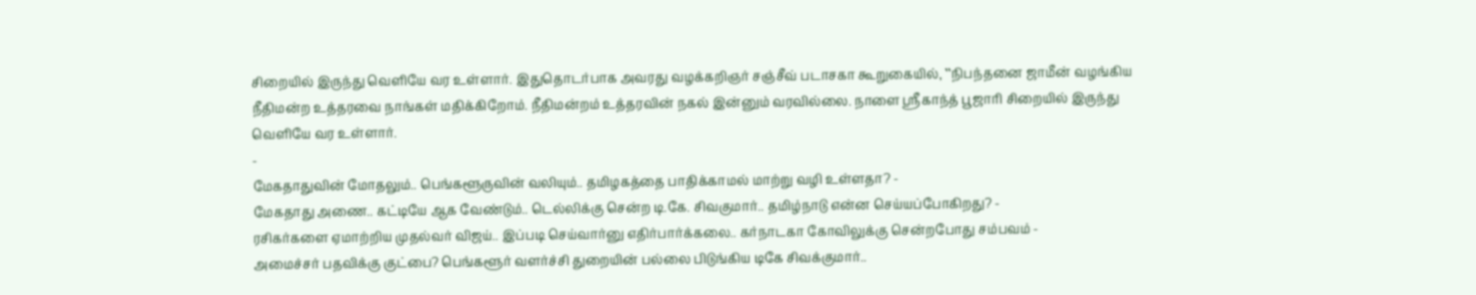சிறையில் இருந்து வெளியே வர உள்ளார். இதுதொடர்பாக அவரது வழக்கறிஞர் சஞ்சீவ் படாசகா கூறுகையில், ‛‛நிபந்தனை ஜாமீன் வழங்கிய நீதிமன்ற உத்தரவை நாங்கள் மதிக்கிறோம். நீதிமன்றம் உத்தரவின் நகல் இன்னும் வரவில்லை. நாளை ஸ்ரீகாந்த் பூஜாரி சிறையில் இருந்து வெளியே வர உள்ளார்.
-
மேகதாதுவின் மோதலும்.. பெங்களூருவின் வலியும்.. தமிழகத்தை பாதிக்காமல் மாற்று வழி உள்ளதா? -
மேகதாது அணை.. கட்டியே ஆக வேண்டும்.. டெல்லிக்கு சென்ற டி.கே. சிவகுமார்.. தமிழ்நாடு என்ன செய்யப்போகிறது? -
ரசிகர்களை ஏமாற்றிய முதல்வர் விஜய்.. இப்படி செய்வார்னு எதிர்பார்க்கலை.. கர்நாடகா கோவிலுக்கு சென்றபோது சம்பவம் -
அமைச்சர் பதவிக்கு குட்பை? பெங்களூர் வளர்ச்சி துறையின் பல்லை பிடுங்கிய டிகே சிவக்குமார்..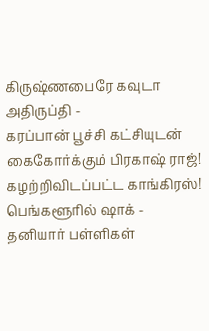கிருஷ்ணபைரே கவுடா அதிருப்தி -
கரப்பான் பூச்சி கட்சியுடன் கைகோர்க்கும் பிரகாஷ் ராஜ்! கழற்றிவிடப்பட்ட காங்கிரஸ்! பெங்களூரில் ஷாக் -
தனியார் பள்ளிகள்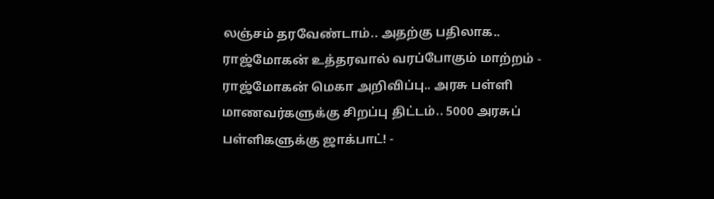லஞ்சம் தரவேண்டாம்.. அதற்கு பதிலாக.. ராஜ்மோகன் உத்தரவால் வரப்போகும் மாற்றம் -
ராஜ்மோகன் மெகா அறிவிப்பு.. அரசு பள்ளி மாணவர்களுக்கு சிறப்பு திட்டம்.. 5000 அரசுப் பள்ளிகளுக்கு ஜாக்பாட்! -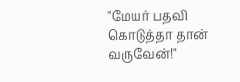"மேயர் பதவி கொடுத்தா தான் வருவேன்!"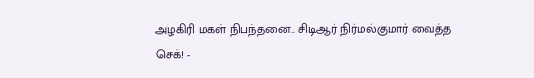அழகிரி மகள் நிபந்தனை.. சிடிஆர் நிர்மல்குமார் வைத்த செக்! -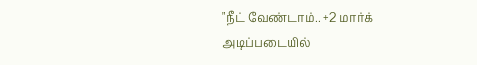"நீட் வேண்டாம்.. +2 மார்க் அடிப்படையில்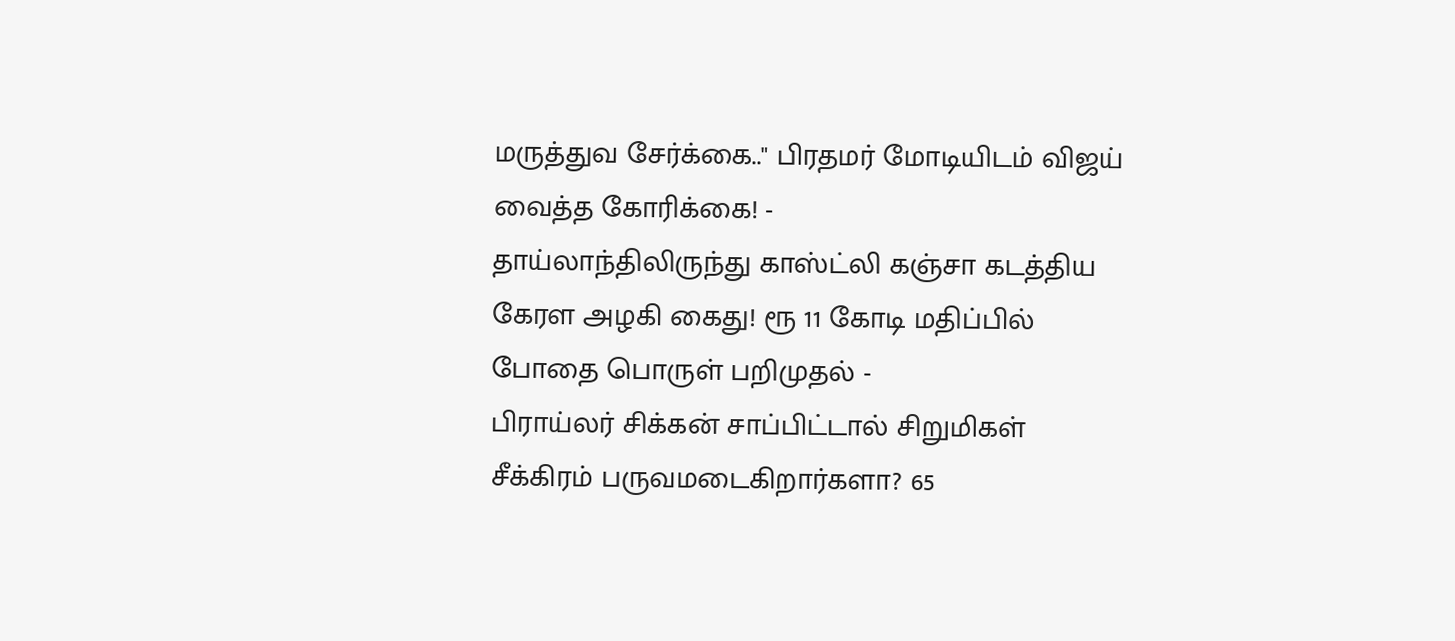மருத்துவ சேர்க்கை.." பிரதமர் மோடியிடம் விஜய் வைத்த கோரிக்கை! -
தாய்லாந்திலிருந்து காஸ்ட்லி கஞ்சா கடத்திய கேரள அழகி கைது! ரூ 11 கோடி மதிப்பில் போதை பொருள் பறிமுதல் -
பிராய்லர் சிக்கன் சாப்பிட்டால் சிறுமிகள் சீக்கிரம் பருவமடைகிறார்களா? 65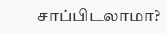சாப்பிடலாமா?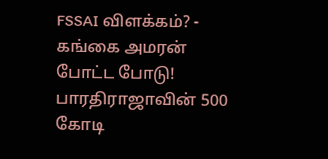FSSAI விளக்கம்? -
கங்கை அமரன் போட்ட போடு! பாரதிராஜாவின் 500 கோடி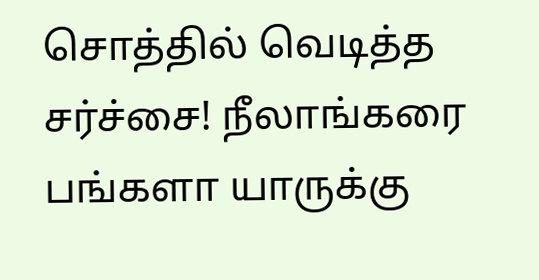சொத்தில் வெடித்த சர்ச்சை! நீலாங்கரை பங்களா யாருக்கு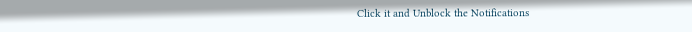Click it and Unblock the Notifications